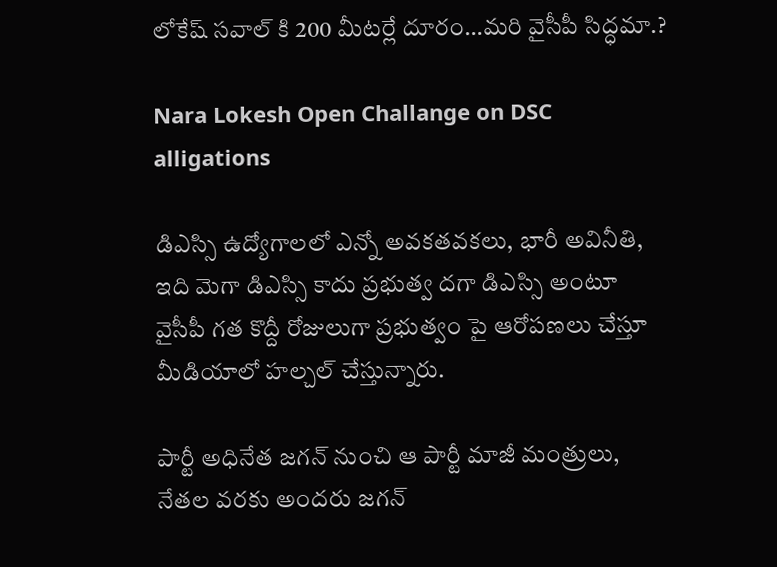లోకేష్ సవాల్ కి 200 మీటర్లే దూరం…మరి వైసీపీ సిద్ధమా.?

Nara Lokesh Open Challange on DSC alligations

డిఎస్సి ఉద్యోగాలలో ఎన్నో అవకతవకలు, భారీ అవినీతి, ఇది మెగా డిఎస్సి కాదు ప్రభుత్వ దగా డిఎస్సి అంటూ వైసీపీ గత కొద్దీ రోజులుగా ప్రభుత్వం పై ఆరోపణలు చేస్తూ మీడియాలో హల్చల్ చేస్తున్నారు.

పార్టీ అధినేత జగన్ నుంచి ఆ పార్టీ మాజీ మంత్రులు, నేతల వరకు అందరు జగన్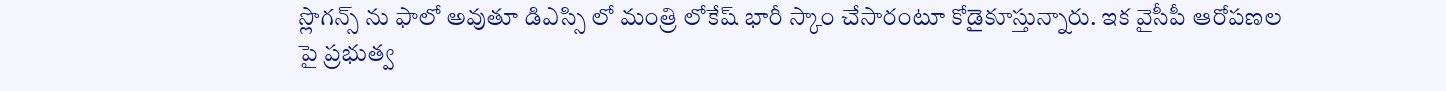స్లొగన్స్ ను ఫాలో అవుతూ డిఎస్సి లో మంత్రి లోకేష్ భారీ స్కాం చేసారంటూ కోడైకూస్తున్నారు. ఇక వైసీపీ ఆరోపణల పై ప్రభుత్వ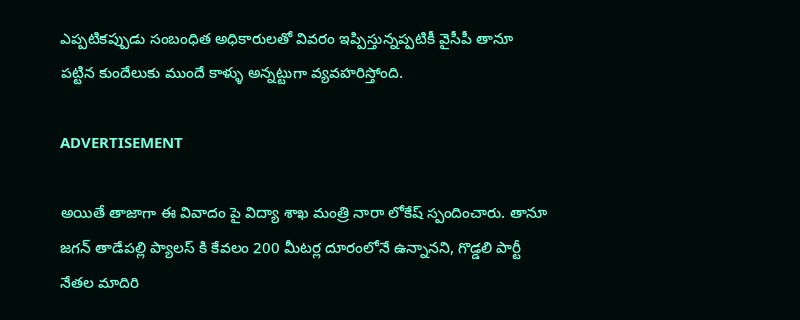ఎప్పటికప్పుడు సంబంధిత అధికారులతో వివరం ఇప్పిస్తున్నప్పటికీ వైసీపీ తానూ పట్టిన కుందేలుకు ముందే కాళ్ళు అన్నట్టుగా వ్యవహరిస్తోంది.

ADVERTISEMENT

అయితే తాజాగా ఈ వివాదం పై విద్యా శాఖ మంత్రి నారా లోకేష్ స్పందించారు. తానూ జగన్ తాడేపల్లి ప్యాలస్ కి కేవలం 200 మీటర్ల దూరంలోనే ఉన్నానని, గొడ్డలి పార్టీ నేతల మాదిరి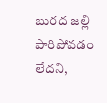బురద జల్లి పారిపోవడం లేదని,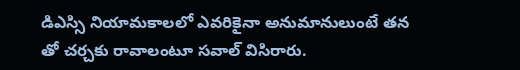డిఎస్సి నియామకాలలో ఎవరికైనా అనుమానులుంటే తన తో చర్చకు రావాలంటూ సవాల్ విసిరారు.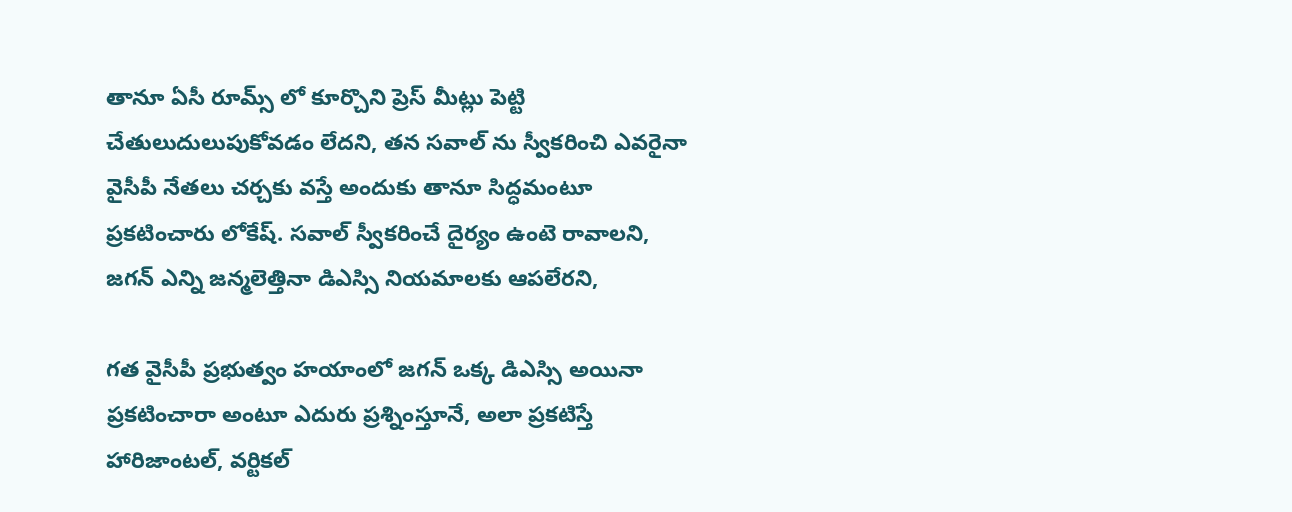తానూ ఏసీ రూమ్స్ లో కూర్చొని ప్రెస్ మీట్లు పెట్టి చేతులుదులుపుకోవడం లేదని, తన సవాల్ ను స్వీకరించి ఎవరైనా వైసీపీ నేతలు చర్చకు వస్తే అందుకు తానూ సిద్ధమంటూ ప్రకటించారు లోకేష్. సవాల్ స్వీకరించే దైర్యం ఉంటె రావాలని, జగన్ ఎన్ని జన్మలెత్తినా డిఎస్సి నియమాలకు ఆపలేరని,

గత వైసీపీ ప్రభుత్వం హయాంలో జగన్ ఒక్క డిఎస్సి అయినా ప్రకటించారా అంటూ ఎదురు ప్రశ్నింస్తూనే, అలా ప్రకటిస్తే హారిజాంటల్, వర్టికల్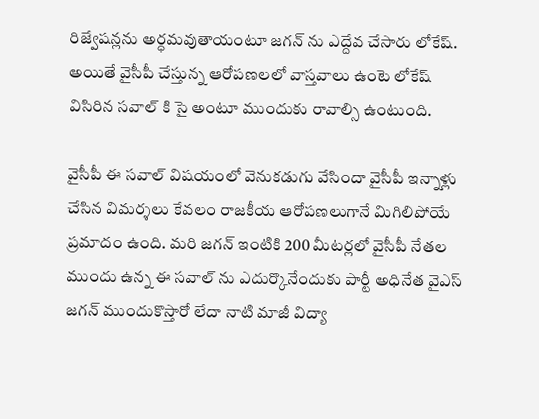రిజ్వేషన్లను అర్ధమవుతాయంటూ జగన్ ను ఎద్దేవ చేసారు లోకేష్. అయితే వైసీపీ చేస్తున్న ఆరోపణలలో వాస్తవాలు ఉంటె లోకేష్ విసిరిన సవాల్ కి సై అంటూ ముందుకు రావాల్సి ఉంటుంది.

వైసీపీ ఈ సవాల్ విషయంలో వెనుకడుగు వేసిందా వైసీపీ ఇన్నాళ్లు చేసిన విమర్శలు కేవలం రాజకీయ ఆరోపణలుగానే మిగిలిపోయే ప్రమాదం ఉంది. మరి జగన్ ఇంటికి 200 మీటర్లలో వైసీపీ నేతల ముందు ఉన్న ఈ సవాల్ ను ఎదుర్కొనేందుకు పార్టీ అధినేత వైఎస్ జగన్ ముందుకొస్తారో లేదా నాటి మాజీ విద్యా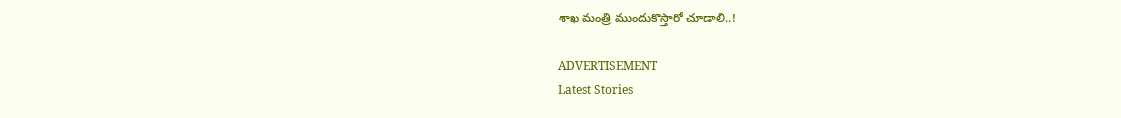శాఖ మంత్రి ముందుకొస్తారో చూడాలి..!

ADVERTISEMENT
Latest Stories